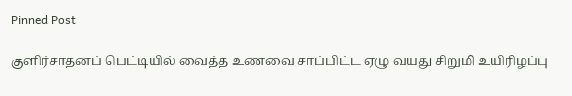Pinned Post

குளிர்சாதனப் பெட்டியில் வைத்த உணவை சாப்பிட்ட ஏழு வயது சிறுமி உயிரிழப்பு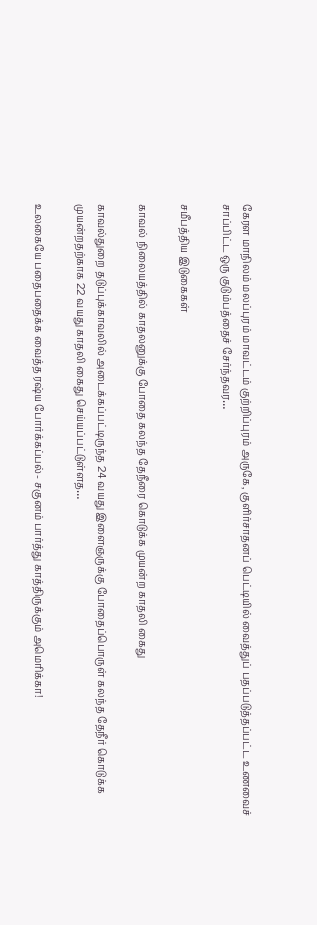கேரள மாநிலம் மலப்புரம் மாவட்டம் குற்றிப்புரம் அருகே, குளிர்சாதனப் பெட்டியில் வைத்துப் பதப்படுத்தப்பட்ட உணவைச் சாப்பிட்ட ஒரு குடும்பத்தைச் சேர்ந்தவர…

சமீபத்திய இடுகைகள்

காவல் நிலையத்தில் காதலனுக்கு போதை கலந்த தேநீரை கொடுக்க முயன்ற காதலி கைது

காவல்துறை தடுப்புக்காவலில் அடைக்கப்பட்டிருந்த 24 வயது இளைஞருக்கு போதைப்பொருள் கலந்த தேநீர் கொடுக்க முயன்றதற்காக 22 வயது காதலி கைது செய்யப்பட்டுள்ளத…

உலகையே பதைபதைக்க வைத்த ரஷ்ய போர்க்கப்பல்- சகுனம் பார்த்து காத்திருக்கும் அமெரிக்கா!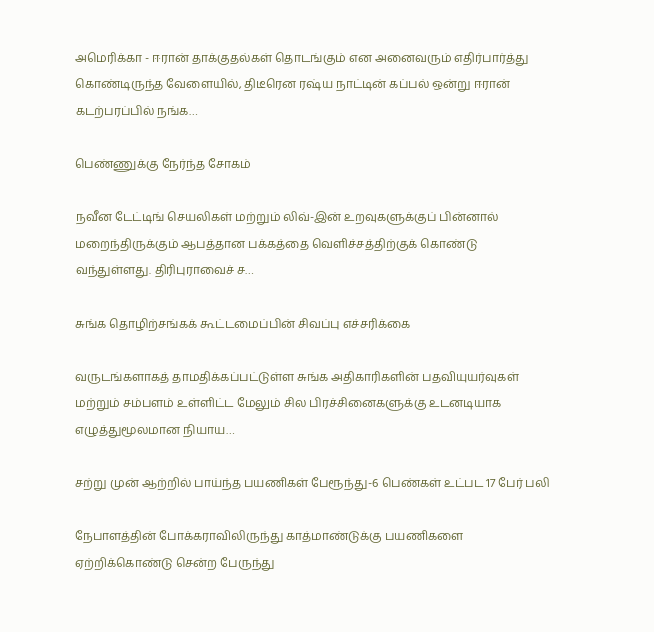அமெரிக்கா - ஈரான் தாக்குதல்கள் தொடங்கும் என அனைவரும் எதிர்பார்த்து கொண்டிருந்த வேளையில், திடீரென ரஷ்ய நாட்டின் கப்பல் ஒன்று ஈரான் கடற்பரப்பில் நங்க…

பெண்ணுக்கு நேர்ந்த சோகம்

நவீன டேட்டிங் செயலிகள் மற்றும் லிவ்-இன் உறவுகளுக்குப் பின்னால் மறைந்திருக்கும் ஆபத்தான பக்கத்தை வெளிச்சத்திற்குக் கொண்டு வந்துள்ளது. திரிபுராவைச் ச…

சுங்க தொழிற்சங்கக் கூட்டமைப்பின் சிவப்பு எச்சரிக்கை

வருடங்களாகத் தாமதிக்கப்பட்டுள்ள சுங்க அதிகாரிகளின் பதவியுயர்வுகள் மற்றும் சம்பளம் உள்ளிட்ட மேலும் சில பிரச்சினைகளுக்கு உடனடியாக எழுத்துமூலமான நியாய…

சற்று முன் ஆற்றில் பாய்ந்த பயணிகள் பேரூந்து-6 பெண்கள் உட்பட 17 பேர் பலி

நேபாளத்தின் போக்கராவிலிருந்து காத்மாண்டுக்கு பயணிகளை ஏற்றிக்கொண்டு சென்ற பேருந்து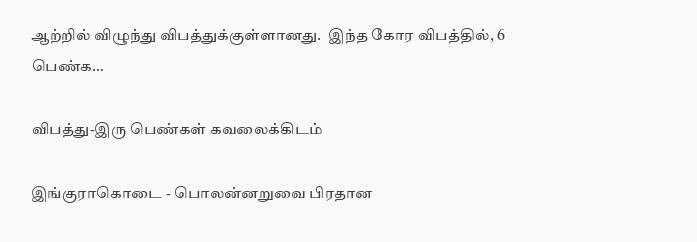ஆற்றில் விழுந்து விபத்துக்குள்ளானது.  இந்த கோர விபத்தில், 6 பெண்க…

விபத்து-இரு பெண்கள் கவலைக்கிடம்

இங்குராகொடை - பொலன்னறுவை பிரதான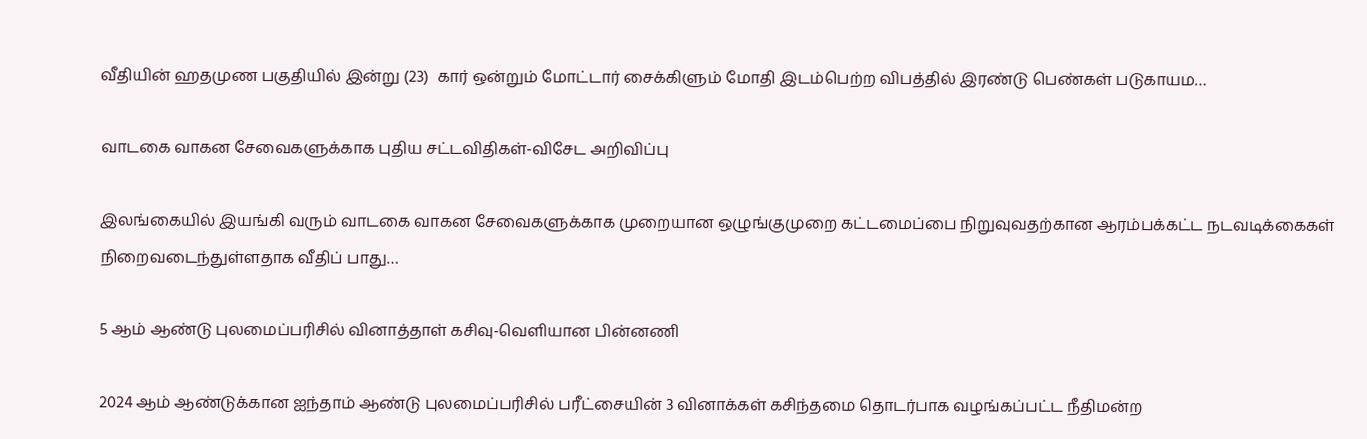வீதியின் ஹதமுண பகுதியில் இன்று (23)  கார் ஒன்றும் மோட்டார் சைக்கிளும் மோதி இடம்பெற்ற விபத்தில் இரண்டு பெண்கள் படுகாயம…

வாடகை வாகன சேவைகளுக்காக புதிய சட்டவிதிகள்-விசேட அறிவிப்பு

இலங்கையில் இயங்கி வரும் வாடகை வாகன சேவைகளுக்காக முறையான ஒழுங்குமுறை கட்டமைப்பை நிறுவுவதற்கான ஆரம்பக்கட்ட நடவடிக்கைகள் நிறைவடைந்துள்ளதாக வீதிப் பாது…

5 ஆம் ஆண்டு புலமைப்பரிசில் வினாத்தாள் கசிவு-வெளியான பின்னணி

2024 ஆம் ஆண்டுக்கான ஐந்தாம் ஆண்டு புலமைப்பரிசில் பரீட்சையின் 3 வினாக்கள் கசிந்தமை தொடர்பாக வழங்கப்பட்ட நீதிமன்ற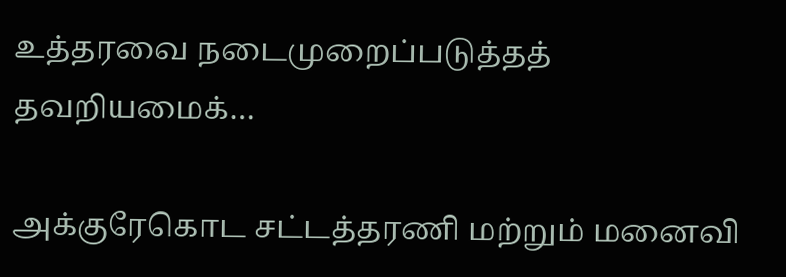உத்தரவை நடைமுறைப்படுத்தத் தவறியமைக்…

அக்குரேகொட சட்டத்தரணி மற்றும் மனைவி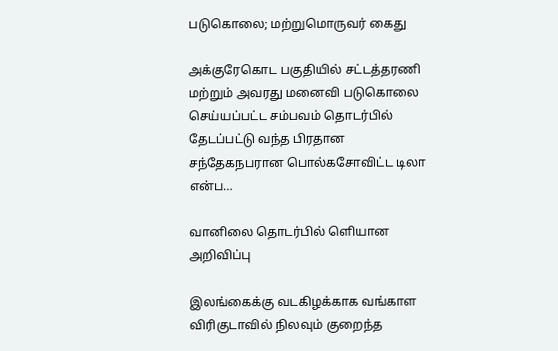படுகொலை; மற்றுமொருவர் கைது

அக்குரேகொட பகுதியில் சட்டத்தரணி மற்றும் அவரது மனைவி படுகொலை செய்யப்பட்ட சம்பவம் தொடர்பில் தேடப்பட்டு வந்த பிரதான சந்தேகநபரான பொல்கசோவிட்ட டிலா என்ப…

வானிலை தொடர்பில் ளெியான அறிவிப்பு

இலங்கைக்கு வடகிழக்காக வங்காள விரிகுடாவில் நிலவும் குறைந்த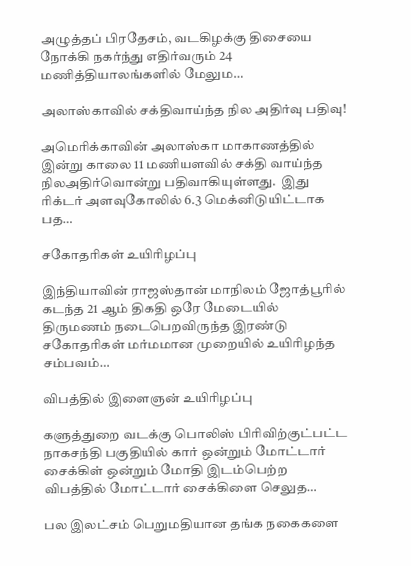அழுத்தப் பிரதேசம், வடகிழக்கு திசையை நோக்கி நகர்ந்து எதிர்வரும் 24 மணித்தியாலங்களில் மேலும…

அலாஸ்காவில் சக்திவாய்ந்த நில அதிர்வு பதிவு!

அமெரிக்காவின் அலாஸ்கா மாகாணத்தில் இன்று காலை 11 மணியளவில் சக்தி வாய்ந்த நிலஅதிர்வொன்று பதிவாகியுள்ளது.  இது ரிக்டர் அளவுகோலில் 6.3 மெக்னிடுயிட்டாக பத…

சகோதரிகள் உயிரிழப்பு

இந்தியாவின் ராஜஸ்தான் மாநிலம் ஜோத்பூரில் கடந்த 21 ஆம் திகதி ஒரே மேடையில் திருமணம் நடைபெறவிருந்த இரண்டு சகோதரிகள் மர்மமான முறையில் உயிரிழந்த சம்பவம்…

விபத்தில் இளைஞன் உயிரிழப்பு

களுத்துறை வடக்கு பொலிஸ் பிரிவிற்குட்பட்ட நாகசந்தி பகுதியில் கார் ஒன்றும் மோட்டார் சைக்கிள் ஒன்றும் மோதி இடம்பெற்ற விபத்தில் மோட்டார் சைக்கிளை செலுத…

பல இலட்சம் பெறுமதியான தங்க நகைகளை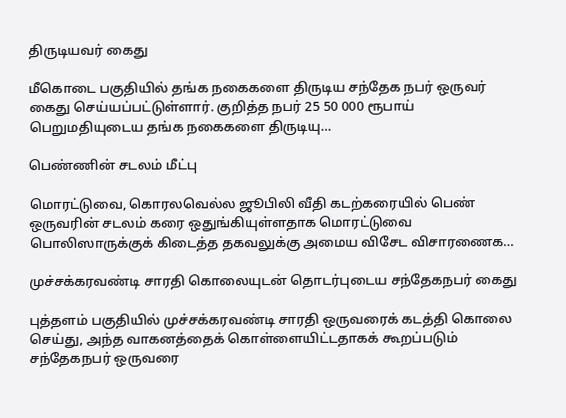திருடியவர் கைது

மீகொடை பகுதியில் தங்க நகைகளை திருடிய சந்தேக நபர் ஒருவர் கைது செய்யப்பட்டுள்ளார். குறித்த நபர் 25 50 000 ரூபாய் பெறுமதியுடைய தங்க நகைகளை திருடியு…

பெண்ணின் சடலம் மீட்பு

மொரட்டுவை, கொரலவெல்ல ஜூபிலி வீதி கடற்கரையில் பெண் ஒருவரின் சடலம் கரை ஒதுங்கியுள்ளதாக மொரட்டுவை பொலிஸாருக்குக் கிடைத்த தகவலுக்கு அமைய விசேட விசாரணைக…

முச்சக்கரவண்டி சாரதி கொலையுடன் தொடர்புடைய சந்தேகநபர் கைது

புத்தளம் பகுதியில் முச்சக்கரவண்டி சாரதி ஒருவரைக் கடத்தி கொலை செய்து, அந்த வாகனத்தைக் கொள்ளையிட்டதாகக் கூறப்படும் சந்தேகநபர் ஒருவரை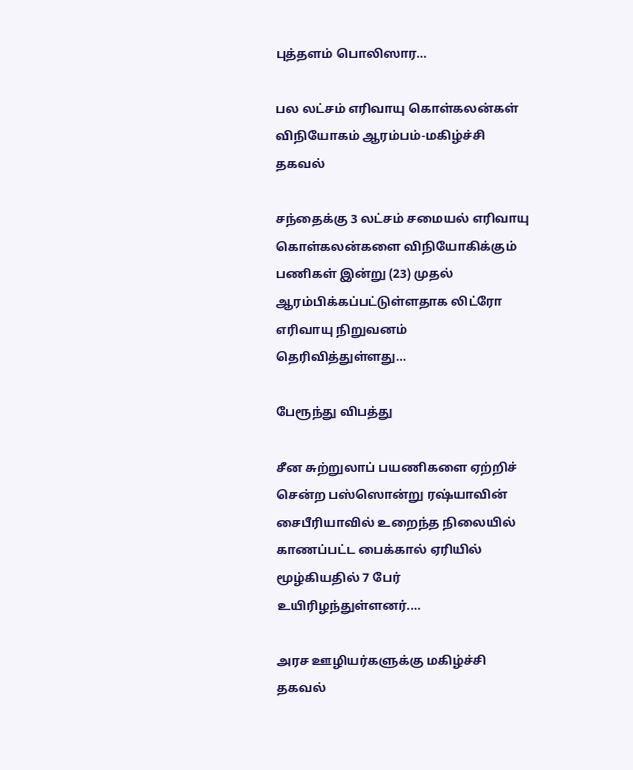புத்தளம் பொலிஸார…

பல லட்சம் எரிவாயு கொள்கலன்கள் விநியோகம் ஆரம்பம்-மகிழ்ச்சி தகவல்

சந்தைக்கு 3 லட்சம் சமையல் எரிவாயு கொள்கலன்களை விநியோகிக்கும் பணிகள் இன்று (23) முதல் ஆரம்பிக்கப்பட்டுள்ளதாக லிட்ரோ எரிவாயு நிறுவனம் தெரிவித்துள்ளது…

பேரூந்து விபத்து

சீன சுற்றுலாப் பயணிகளை ஏற்றிச் சென்ற பஸ்ஸொன்று ரஷ்யாவின் சைபீரியாவில் உறைந்த நிலையில் காணப்பட்ட பைக்கால் ஏரியில் மூழ்கியதில் 7 பேர் உயிரிழந்துள்ளனர்.…

அரச ஊழியர்களுக்கு மகிழ்ச்சி தகவல்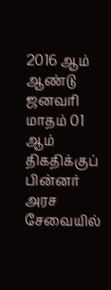2016 ஆம் ஆண்டு ஜனவரி மாதம் 01 ஆம் திகதிக்குப் பின்னர் அரச சேவையில்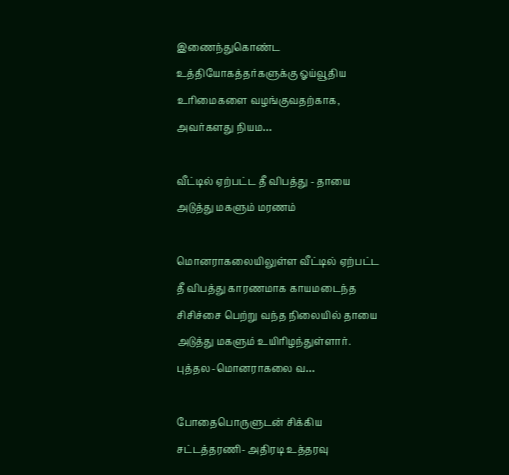இணைந்துகொண்ட உத்தியோகத்தர்களுக்கு ஓய்வூதிய உரிமைகளை வழங்குவதற்காக, அவர்களது நியம…

வீட்டில் ஏற்பட்ட தீ விபத்து - தாயை அடுத்து மகளும் மரணம்

மொனராகலையிலுள்ள வீட்டில் ஏற்பட்ட தீ விபத்து காரணமாக காயமடைந்த சிசிச்சை பெற்று வந்த நிலையில் தாயை அடுத்து மகளும் உயிரிழந்துள்ளார். புத்தல-மொனராகலை வ…

போதைபொருளுடன் சிக்கிய சட்டத்தரணி- அதிரடி உத்தரவு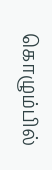கொழும்பில்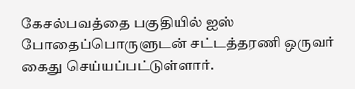கேசல்பவத்தை பகுதியில் ஐஸ் போதைப்பொருளுடன் சட்டத்தரணி ஒருவர் கைது செய்யப்பட்டுள்ளார்.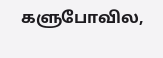களுபோவில,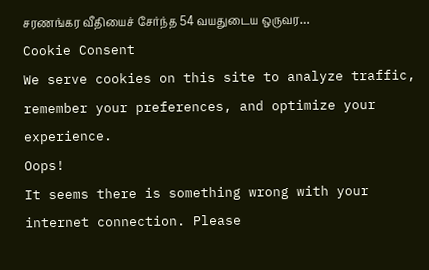சரணங்கர வீதியைச் சேர்ந்த 54 வயதுடைய ஒருவர…
Cookie Consent
We serve cookies on this site to analyze traffic, remember your preferences, and optimize your experience.
Oops!
It seems there is something wrong with your internet connection. Please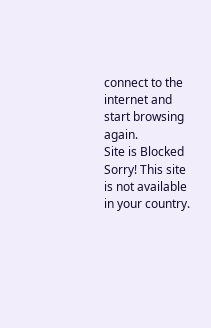connect to the internet and start browsing again.
Site is Blocked
Sorry! This site is not available in your country.